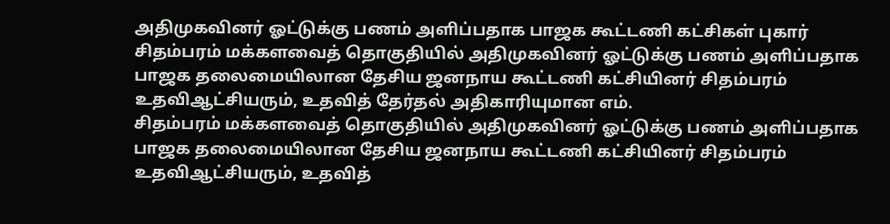அதிமுகவினர் ஓட்டுக்கு பணம் அளிப்பதாக பாஜக கூட்டணி கட்சிகள் புகார்
சிதம்பரம் மக்களவைத் தொகுதியில் அதிமுகவினர் ஓட்டுக்கு பணம் அளிப்பதாக பாஜக தலைமையிலான தேசிய ஜனநாய கூட்டணி கட்சியினர் சிதம்பரம் உதவிஆட்சியரும், உதவித் தேர்தல் அதிகாரியுமான எம்.
சிதம்பரம் மக்களவைத் தொகுதியில் அதிமுகவினர் ஓட்டுக்கு பணம் அளிப்பதாக பாஜக தலைமையிலான தேசிய ஜனநாய கூட்டணி கட்சியினர் சிதம்பரம் உதவிஆட்சியரும், உதவித்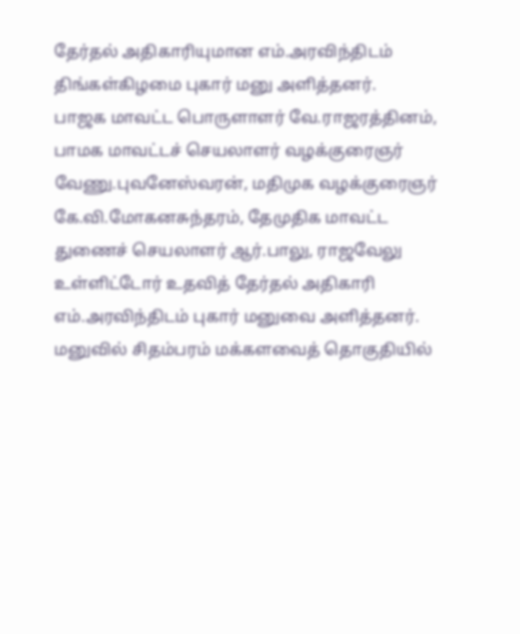தேர்தல் அதிகாரியுமான எம்.அரவிந்திடம் திங்கள்கிழமை புகார் மனு அளித்தனர்.
பாஜக மாவட்ட பொருளாளர் வே.ராஜரத்தினம், பாமக மாவட்டச் செயலாளர் வழக்குரைஞர் வேணு.புவனேஸ்வரன், மதிமுக வழக்குரைஞர் கே.வி.மோகனசுந்தரம், தேமுதிக மாவட்ட துணைச் செயலாளர் ஆர்.பாலு, ராஜவேலு உள்ளிட்டோர் உதவித் தேர்தல் அதிகாரி எம்.அரவிந்திடம் புகார் மனுவை அளித்தனர். மனுவில் சிதம்பரம் மக்களவைத் தொகுதியில்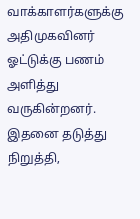வாக்காளர்களுக்கு அதிமுகவினர் ஓட்டுக்கு பணம் அளித்து வருகின்றனர். இதனை தடுத்து நிறுத்தி,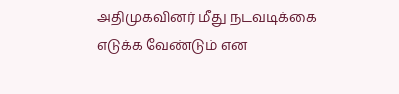அதிமுகவினர் மீது நடவடிக்கை எடுக்க வேண்டும் என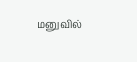மனுவில்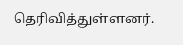தெரிவித்துள்ளனர்.